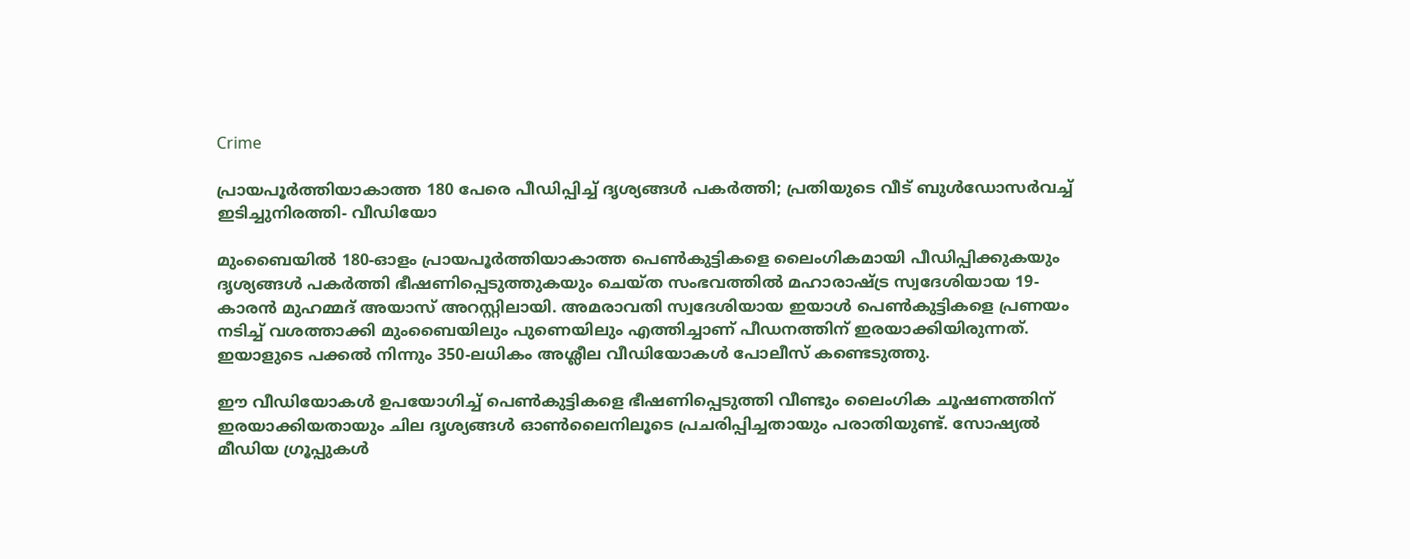Crime

പ്രായപൂർത്തിയാകാത്ത 180 പേരെ പീഡിപ്പിച്ച് ദൃശ്യങ്ങൾ പകർത്തി; പ്രതിയുടെ വീട് ബുൾഡോസർവച്ച് ഇടിച്ചുനിരത്തി- വീഡിയോ

മുംബൈയിൽ 180-ഓളം പ്രായപൂർത്തിയാകാത്ത പെൺകുട്ടികളെ ലൈംഗികമായി പീഡിപ്പിക്കുകയും ദൃശ്യങ്ങൾ പകർത്തി ഭീഷണിപ്പെടുത്തുകയും ചെയ്ത സംഭവത്തിൽ മഹാരാഷ്ട്ര സ്വദേശിയായ 19-കാരൻ മുഹമ്മദ് അയാസ് അറസ്റ്റിലായി. അമരാവതി സ്വദേശിയായ ഇയാൾ പെൺകുട്ടികളെ പ്രണയം നടിച്ച് വശത്താക്കി മുംബൈയിലും പുണെയിലും എത്തിച്ചാണ് പീഡനത്തിന് ഇരയാക്കിയിരുന്നത്. ഇയാളുടെ പക്കൽ നിന്നും 350-ലധികം അശ്ലീല വീഡിയോകൾ പോലീസ് കണ്ടെടുത്തു.

ഈ വീഡിയോകൾ ഉപയോഗിച്ച് പെൺകുട്ടികളെ ഭീഷണിപ്പെടുത്തി വീണ്ടും ലൈംഗിക ചൂഷണത്തിന് ഇരയാക്കിയതായും ചില ദൃശ്യങ്ങൾ ഓൺലൈനിലൂടെ പ്രചരിപ്പിച്ചതായും പരാതിയുണ്ട്. സോഷ്യൽ മീഡിയ ഗ്രൂപ്പുകൾ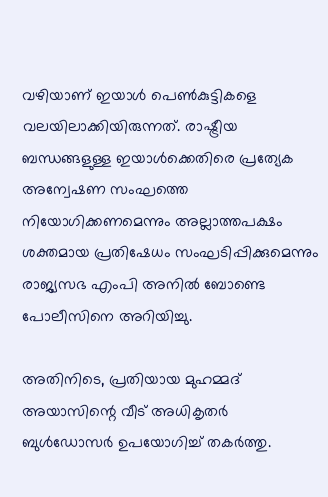വഴിയാണ് ഇയാൾ പെൺകുട്ടികളെ വലയിലാക്കിയിരുന്നത്. രാഷ്ട്രീയ ബന്ധങ്ങളുള്ള ഇയാൾക്കെതിരെ പ്രത്യേക അന്വേഷണ സംഘത്തെ നിയോഗിക്കണമെന്നും അല്ലാത്തപക്ഷം ശക്തമായ പ്രതിഷേധം സംഘടിപ്പിക്കുമെന്നും രാജ്യസഭ എംപി അനിൽ ബോണ്ടെ പോലീസിനെ അറിയിച്ചു.

അതിനിടെ, പ്രതിയായ മുഹമ്മദ് അയാസിന്റെ വീട് അധികൃതർ ബുൾഡോസർ ഉപയോഗിച്ച് തകർത്തു.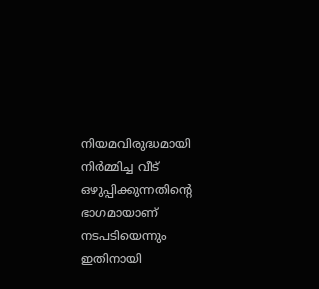നിയമവിരുദ്ധമായി നിർമ്മിച്ച വീട് ഒഴുപ്പിക്കുന്നതിന്റെ ഭാഗമായാണ് നടപടിയെന്നും ഇതിനായി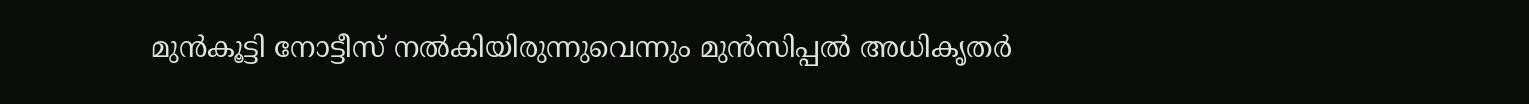മുൻകൂട്ടി നോട്ടീസ് നൽകിയിരുന്നുവെന്നും മുൻസിപ്പൽ അധികൃതർ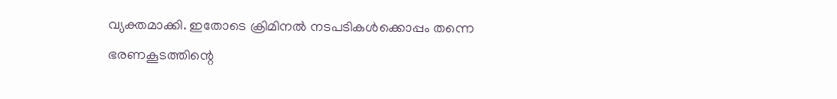വ്യക്തമാക്കി. ഇതോടെ ക്രിമിനൽ നടപടികൾക്കൊപ്പം തന്നെ ഭരണകൂടത്തിന്റെ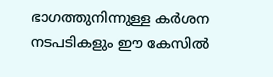ഭാഗത്തുനിന്നുള്ള കർശന നടപടികളും ഈ കേസിൽ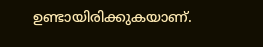ഉണ്ടായിരിക്കുകയാണ്.